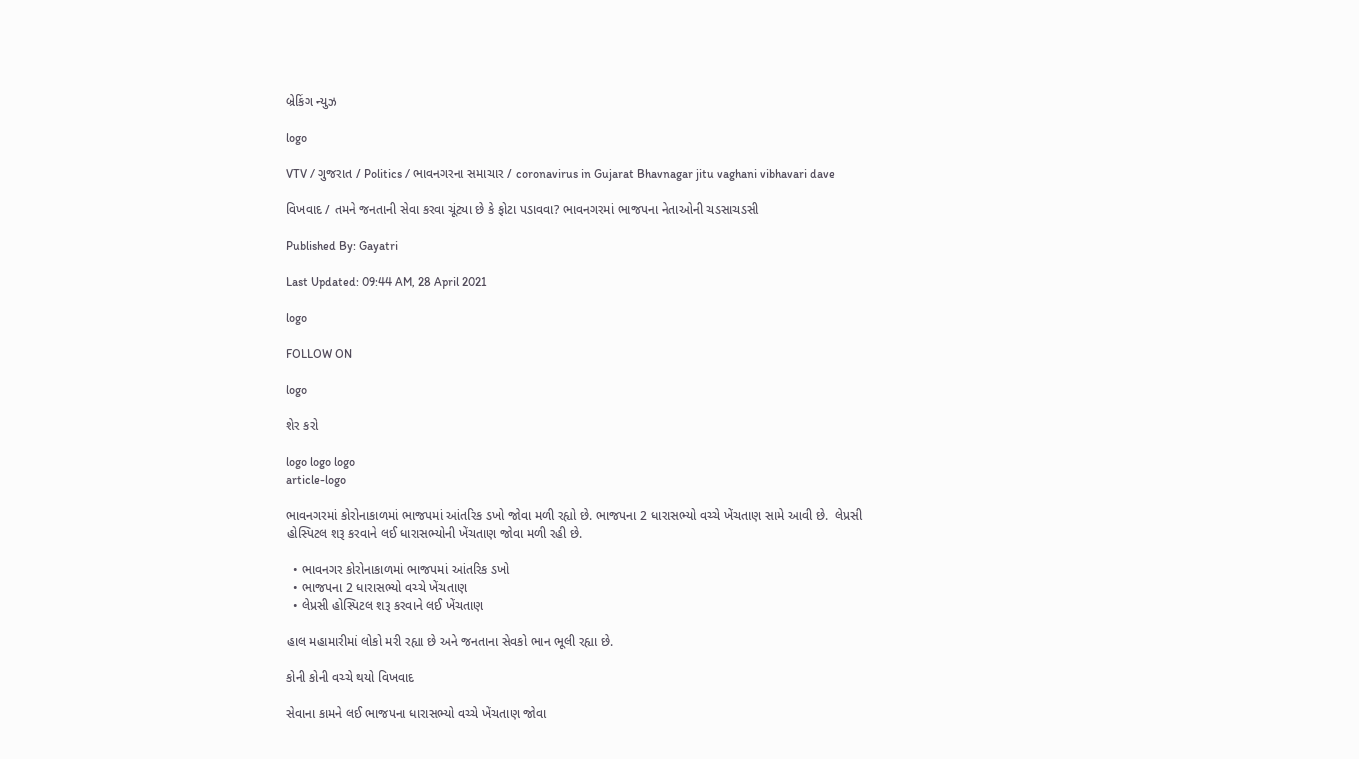બ્રેકિંગ ન્યુઝ

logo

VTV / ગુજરાત / Politics / ભાવનગરના સમાચાર / coronavirus in Gujarat Bhavnagar jitu vaghani vibhavari dave

વિખવાદ / તમને જનતાની સેવા કરવા ચૂંટ્યા છે કે ફોટા પડાવવા? ભાવનગરમાં ભાજપના નેતાઓની ચડસાચડસી

Published By: Gayatri

Last Updated: 09:44 AM, 28 April 2021

logo

FOLLOW ON

logo

શેર કરો

logo logo logo
article-logo

ભાવનગરમાં કોરોનાકાળમાં ભાજપમાં આંતરિક ડખો જોવા મળી રહ્યો છે. ભાજપના 2 ધારાસભ્યો વચ્ચે ખેંચતાણ સામે આવી છે.  લેપ્રસી હોસ્પિટલ શરૂ કરવાને લઈ ધારાસભ્યોની ખેંચતાણ જોવા મળી રહી છે.

  • ભાવનગર કોરોનાકાળમાં ભાજપમાં આંતરિક ડખો
  • ભાજપના 2 ધારાસભ્યો વચ્ચે ખેંચતાણ
  • લેપ્રસી હોસ્પિટલ શરૂ કરવાને લઈ ખેંચતાણ

હાલ મહામારીમાં લોકો મરી રહ્યા છે અને જનતાના સેવકો ભાન ભૂલી રહ્યા છે.

કોની કોની વચ્ચે થયો વિખવાદ

સેવાના કામને લઈ ભાજપના ધારાસભ્યો વચ્ચે ખેંચતાણ જોવા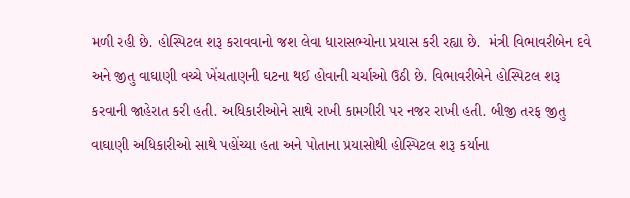મળી રહી છે. હોસ્પિટલ શરૂ કરાવવાનો જશ લેવા ધારાસભ્યોના પ્રયાસ કરી રહ્યા છે.  મંત્રી વિભાવરીબેન દવે અને જીતુ વાઘાણી વચ્ચે ખેંચતાણની ઘટના થઈ હોવાની ચર્ચાઓ ઉઠી છે. વિભાવરીબેને હોસ્પિટલ શરૂ કરવાની જાહેરાત કરી હતી. અધિકારીઓને સાથે રાખી કામગીરી પર નજર રાખી હતી. બીજી તરફ જીતુ વાઘાણી અધિકારીઓ સાથે પહોંચ્યા હતા અને પોતાના પ્રયાસોથી હોસ્પિટલ શરૂ કર્યાના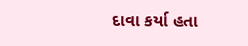દાવા કર્યા હતા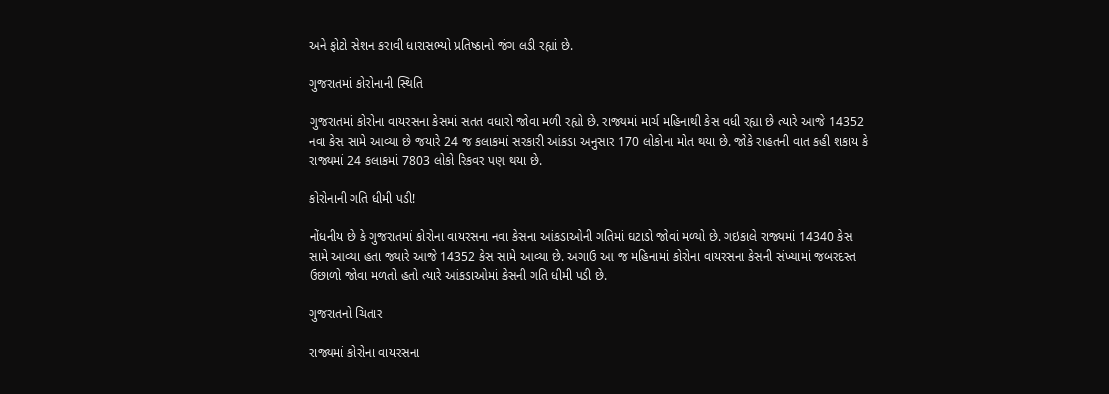અને ફોટો સેશન કરાવી ધારાસભ્યો પ્રતિષ્ઠાનો જંગ લડી રહ્યાં છે.

ગુજરાતમાં કોરોનાની સ્થિતિ

ગુજરાતમાં કોરોના વાયરસના કેસમાં સતત વધારો જોવા મળી રહ્યો છે. રાજ્યમાં માર્ચ મહિનાથી કેસ વધી રહ્યા છે ત્યારે આજે 14352 નવા કેસ સામે આવ્યા છે જયારે 24 જ કલાકમાં સરકારી આંકડા અનુસાર 170 લોકોના મોત થયા છે. જોકે રાહતની વાત કહી શકાય કે રાજ્યમાં 24 કલાકમાં 7803 લોકો રિકવર પણ થયા છે.

કોરોનાની ગતિ ધીમી પડી!

નોંધનીય છે કે ગુજરાતમાં કોરોના વાયરસના નવા કેસના આંકડાઓની ગતિમાં ઘટાડો જોવાં મળ્યો છે. ગઇકાલે રાજ્યમાં 14340 કેસ સામે આવ્યા હતા જ્યારે આજે 14352 કેસ સામે આવ્યા છે. અગાઉ આ જ મહિનામાં કોરોના વાયરસના કેસની સંખ્યામાં જબરદસ્ત ઉછાળો જોવા મળતો હતો ત્યારે આંકડાઓમાં કેસની ગતિ ધીમી પડી છે.

ગુજરાતનો ચિતાર

રાજ્યમાં કોરોના વાયરસના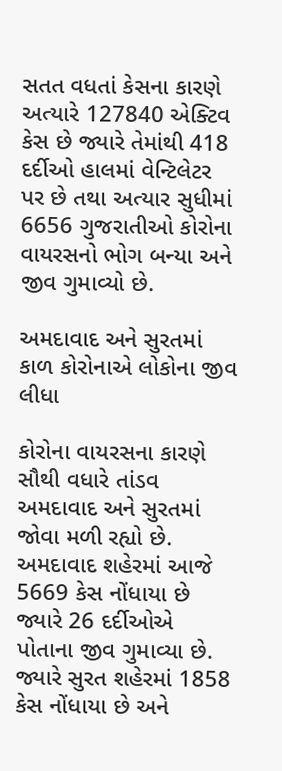સતત વધતાં કેસના કારણે અત્યારે 127840 એક્ટિવ કેસ છે જ્યારે તેમાંથી 418 દર્દીઓ હાલમાં વેન્ટિલેટર પર છે તથા અત્યાર સુધીમાં 6656 ગુજરાતીઓ કોરોના વાયરસનો ભોગ બન્યા અને જીવ ગુમાવ્યો છે.

અમદાવાદ અને સુરતમાં કાળ કોરોનાએ લોકોના જીવ લીધા

કોરોના વાયરસના કારણે સૌથી વધારે તાંડવ અમદાવાદ અને સુરતમાં જોવા મળી રહ્યો છે. અમદાવાદ શહેરમાં આજે 5669 કેસ નોંધાયા છે જ્યારે 26 દર્દીઓએ પોતાના જીવ ગુમાવ્યા છે. જ્યારે સુરત શહેરમાં 1858 કેસ નોંધાયા છે અને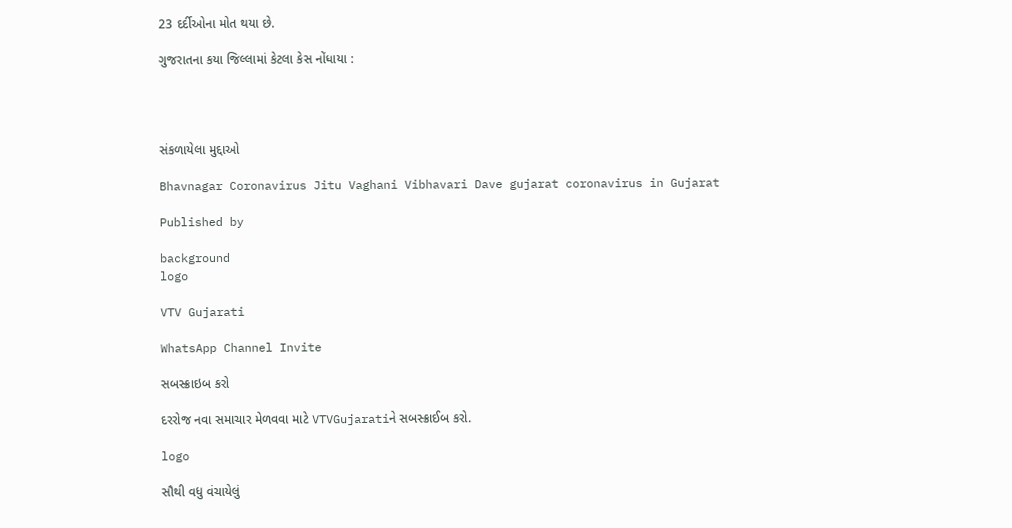23 દર્દીઓના મોત થયા છે.

ગુજરાતના કયા જિલ્લામાં કેટલા કેસ નોંધાયા :




સંકળાયેલા મુદ્દાઓ

Bhavnagar Coronavirus Jitu Vaghani Vibhavari Dave gujarat coronavirus in Gujarat

Published by

background
logo

VTV Gujarati

WhatsApp Channel Invite

સબસ્ક્રાઇબ કરો

દરરોજ નવા સમાચાર મેળવવા માટે VTVGujaratiને સબસ્ક્રાઈબ કરો.

logo

સૌથી વધુ વંચાયેલું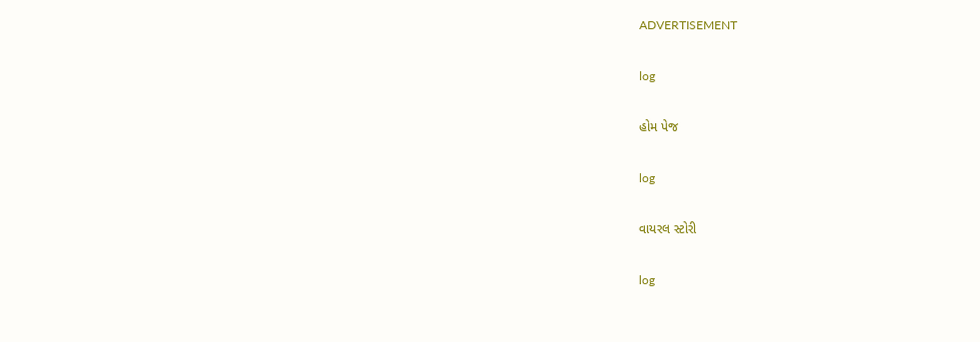ADVERTISEMENT

log

હોમ પેજ

log

વાયરલ સ્ટોરી

log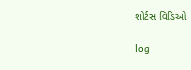શોર્ટસ વિડિઓ

log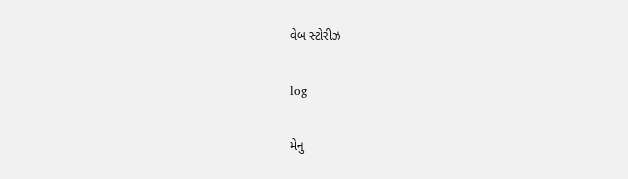વેબ સ્ટોરીઝ

log

મેનુ